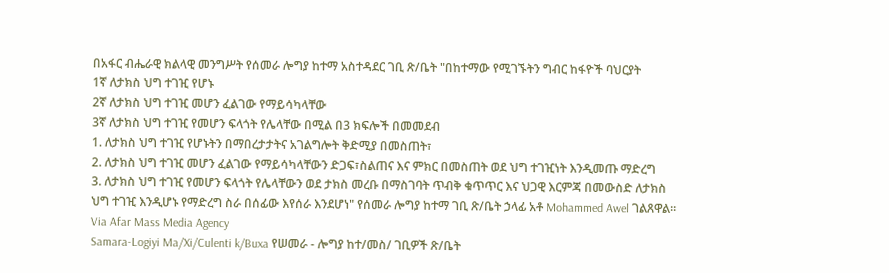በአፋር ብሔራዊ ክልላዊ መንግሥት የሰመራ ሎግያ ከተማ አስተዳደር ገቢ ጽ/ቤት "በከተማው የሚገኙትን ግብር ከፋዮች ባህርያት
1ኛ ለታክስ ህግ ተገዢ የሆኑ
2ኛ ለታክስ ህግ ተገዢ መሆን ፈልገው የማይሳካላቸው
3ኛ ለታክስ ህግ ተገዢ የመሆን ፍላጎት የሌላቸው በሚል በ3 ክፍሎች በመመደብ
1. ለታክስ ህግ ተገዢ የሆኑትን በማበረታታትና አገልግሎት ቅድሚያ በመስጠት፣
2. ለታክስ ህግ ተገዢ መሆን ፈልገው የማይሳካላቸውን ድጋፍ፣ስልጠና እና ምክር በመስጠት ወደ ህግ ተገዢነት እንዲመጡ ማድረግ
3. ለታክስ ህግ ተገዢ የመሆን ፍላጎት የሌላቸውን ወደ ታክስ መረቡ በማስገባት ጥብቅ ቁጥጥር እና ህጋዊ እርምጃ በመውስድ ለታክስ ህግ ተገዢ እንዲሆኑ የማድረግ ስራ በሰፊው እየሰራ እንደሆነ" የሰመራ ሎግያ ከተማ ገቢ ጽ/ቤት ኃላፊ አቶ Mohammed Awel ገልጸዋል።
Via Afar Mass Media Agency
Samara-Logiyi Ma/Xi/Culenti k/Buxa የሠመራ - ሎግያ ከተ/መስ/ ገቢዎች ጽ/ቤት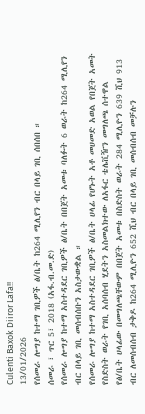Culenti Baxok Diiror Lafa!!
13/01/2026
የሰመራ ሎግያ ከተማ ገቢዎች ፅ/ቤት ከ264 ሚሊየን ብር በላይ ገቢ ሰበሰበ ።
ሰመራ ፣ ጥር 5፣ 2018 (አፋ.ብ.መ.ድ)
የሰመራ ሎግያ ከተማ አስተዳደር ገቢዎች ፅ/ቤት በበጀት አመቱ ባለፉት 6 ወራት ከ264 ሚሊየን ብር በላይ ገቢ መሰብሰቡን አስታውቋል ።
የሰመራ ሎግያ ከተማ አስተዳደር ገቢዎች ፅ/ቤት ሀላፊ የሆኑት አቶ መሀመድ አወል የበጀት አመት የስድስት ወራት የገቢ አሰባሰብ ሂደትን አስመልክተው ለአፋር ቴሌቪዥን መግለጫ ሰተዋል
የፅ/ቤት ሀላፊው በመግለጫቸውም በበጀት አመቱ በስድስት ወራት 284 ሚሊዮን 639 ሺህ 913 ብር ለመሰብሰብ ታቅዶ ከ264 ሚሊዮን 652 ሺህ ብር በላይ ገቢ መሰብሰብ መቻሉን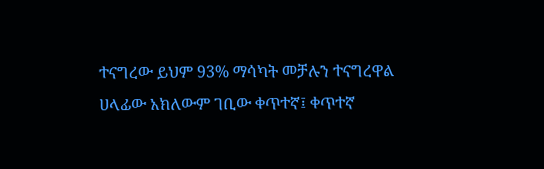ተናግረው ይህም 93% ማሳካት መቻሉን ተናግረዋል
ሀላፊው አክለውም ገቢው ቀጥተኛ፤ ቀጥተኛ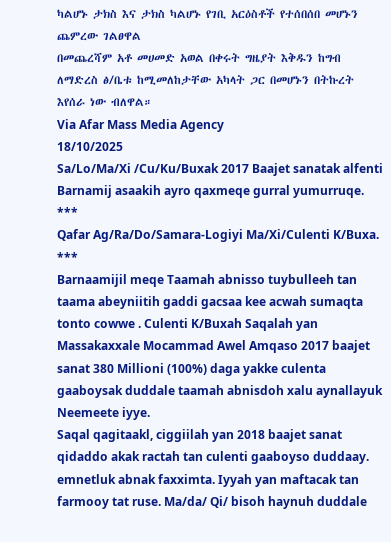ካልሆኑ ታክስ እና ታክስ ካልሆኑ የገቢ አርዕስቶች የተሰበሰበ መሆኑን ጨምረው ገልፀዋል
በመጨረሻም አቶ መሀመድ አወል በቀሩት ግዜያት እቅዱን ከግብ ለማድረስ ፅ/ቤቱ ከሚመለከታቸው አካላት ጋር በመሆኑን በትኩረት እየሰራ ነው ብለዋል።
Via Afar Mass Media Agency
18/10/2025
Sa/Lo/Ma/Xi /Cu/Ku/Buxak 2017 Baajet sanatak alfenti Barnamij asaakih ayro qaxmeqe gurral yumurruqe.
***
Qafar Ag/Ra/Do/Samara-Logiyi Ma/Xi/Culenti K/Buxa.
***
Barnaamijil meqe Taamah abnisso tuybulleeh tan taama abeyniitih gaddi gacsaa kee acwah sumaqta tonto cowwe . Culenti K/Buxah Saqalah yan Massakaxxale Mocammad Awel Amqaso 2017 baajet sanat 380 Millioni (100%) daga yakke culenta gaaboysak duddale taamah abnisdoh xalu aynallayuk Neemeete iyye.
Saqal qagitaakl, ciggiilah yan 2018 baajet sanat qidaddo akak ractah tan culenti gaaboyso duddaay. emnetluk abnak faxximta. Iyyah yan maftacak tan farmooy tat ruse. Ma/da/ Qi/ bisoh haynuh duddale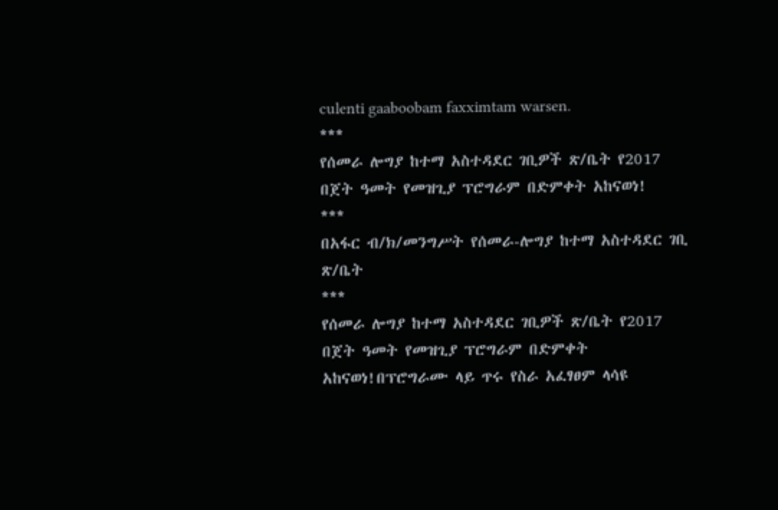culenti gaaboobam faxximtam warsen.
***
የሰመራ ሎግያ ከተማ አስተዳደር ገቢዎች ጽ/ቤት የ2017 በጀት ዓመት የመዝጊያ ፕሮግራም በድምቀት አከናወነ!
***
በአፋር ብ/ክ/መንግሥት የሰመራ-ሎግያ ከተማ አስተዳደር ገቢ ጽ/ቤት
***
የሰመራ ሎግያ ከተማ አስተዳደር ገቢዎች ጽ/ቤት የ2017 በጀት ዓመት የመዝጊያ ፕሮግራም በድምቀት አከናወነ!በፕሮግራሙ ላይ ጥሩ የስራ አፈፃፀም ላሳዩ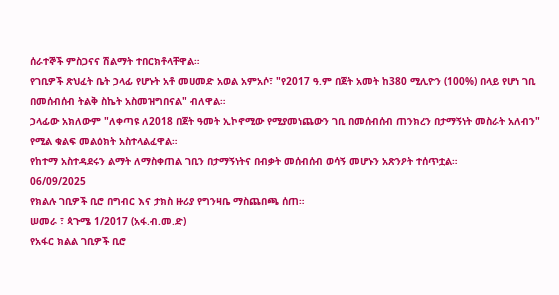ሰራተኞች ምስጋናና ሽልማት ተበርክቶላቸዋል።
የገቢዎች ጽህፈት ቤት ኃላፊ የሆኑት አቶ መሀመድ አወል አምአሶ፣ "የ2017 ዓ.ም በጀት አመት ከ380 ሚሊዮን (100%) በላይ የሆነ ገቢ በመሰብሰብ ትልቅ ስኬት አስመዝግበናል" ብለዋል።
ኃላፊው አክለውም "ለቀጣዩ ለ2018 በጀት ዓመት ኢኮኖሚው የሚያመነጨውን ገቢ በመሰብሰብ ጠንክረን በታማኝነት መስራት አለብን" የሚል ቁልፍ መልዕክት አስተላልፈዋል።
የከተማ አስተዳደሩን ልማት ለማስቀጠል ገቢን በታማኝነትና በብቃት መሰብሰብ ወሳኝ መሆኑን አጽንዖት ተሰጥቷል።
06/09/2025
የክልሉ ገቢዎች ቢሮ በግብር እና ታክስ ዙሪያ የግንዛቤ ማስጨበጫ ሰጠ።
ሠመራ ፣ ጳጉሜ 1/2017 (አፋ.ብ.መ.ድ)
የአፋር ክልል ገቢዎች ቢሮ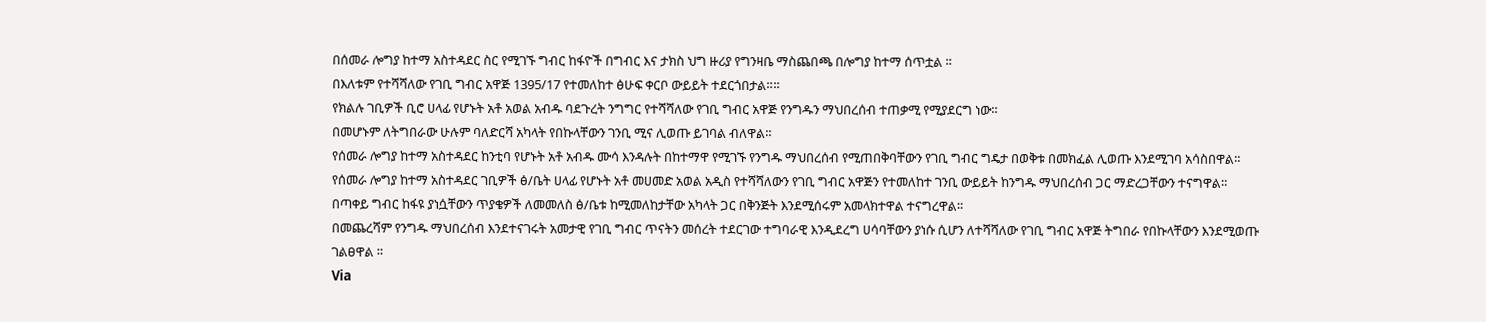በሰመራ ሎግያ ከተማ አስተዳደር ስር የሚገኙ ግብር ከፋዮች በግብር እና ታክስ ህግ ዙሪያ የግንዛቤ ማስጨበጫ በሎግያ ከተማ ሰጥቷል ።
በእለቱም የተሻሻለው የገቢ ግብር አዋጅ 1395/17 የተመለከተ ፅሁፍ ቀርቦ ውይይት ተደርጎበታል።።
የክልሉ ገቢዎች ቢሮ ሀላፊ የሆኑት አቶ አወል አብዱ ባደጉረት ንግግር የተሻሻለው የገቢ ግብር አዋጅ የንግዱን ማህበረሰብ ተጠቃሚ የሚያደርግ ነው።
በመሆኑም ለትግበራው ሁሉም ባለድርሻ አካላት የበኩላቸውን ገንቢ ሚና ሊወጡ ይገባል ብለዋል።
የሰመራ ሎግያ ከተማ አስተዳደር ከንቲባ የሆኑት አቶ አብዱ ሙሳ እንዳሉት በከተማዋ የሚገኙ የንግዱ ማህበረሰብ የሚጠበቅባቸውን የገቢ ግብር ግዴታ በወቅቱ በመክፈል ሊወጡ እንደሚገባ አሳስበዋል።
የሰመራ ሎግያ ከተማ አስተዳደር ገቢዎች ፅ/ቤት ሀላፊ የሆኑት አቶ መሀመድ አወል አዲስ የተሻሻለውን የገቢ ግብር አዋጅን የተመለከተ ገንቢ ውይይት ከንግዱ ማህበረሰብ ጋር ማድረጋቸውን ተናግዋል።
በጣቀይ ግብር ከፋዩ ያነሷቸውን ጥያቄዎች ለመመለስ ፅ/ቤቱ ከሚመለከታቸው አካላት ጋር በቅንጅት እንደሚሰሩም አመላክተዋል ተናግረዋል።
በመጨረሻም የንግዱ ማህበረሰብ እንደተናገሩት አመታዊ የገቢ ግብር ጥናትን መሰረት ተደርገው ተግባራዊ እንዲደረግ ሀሳባቸውን ያነሱ ሲሆን ለተሻሻለው የገቢ ግብር አዋጅ ትግበራ የበኩላቸውን እንደሚወጡ ገልፀዋል ።
Via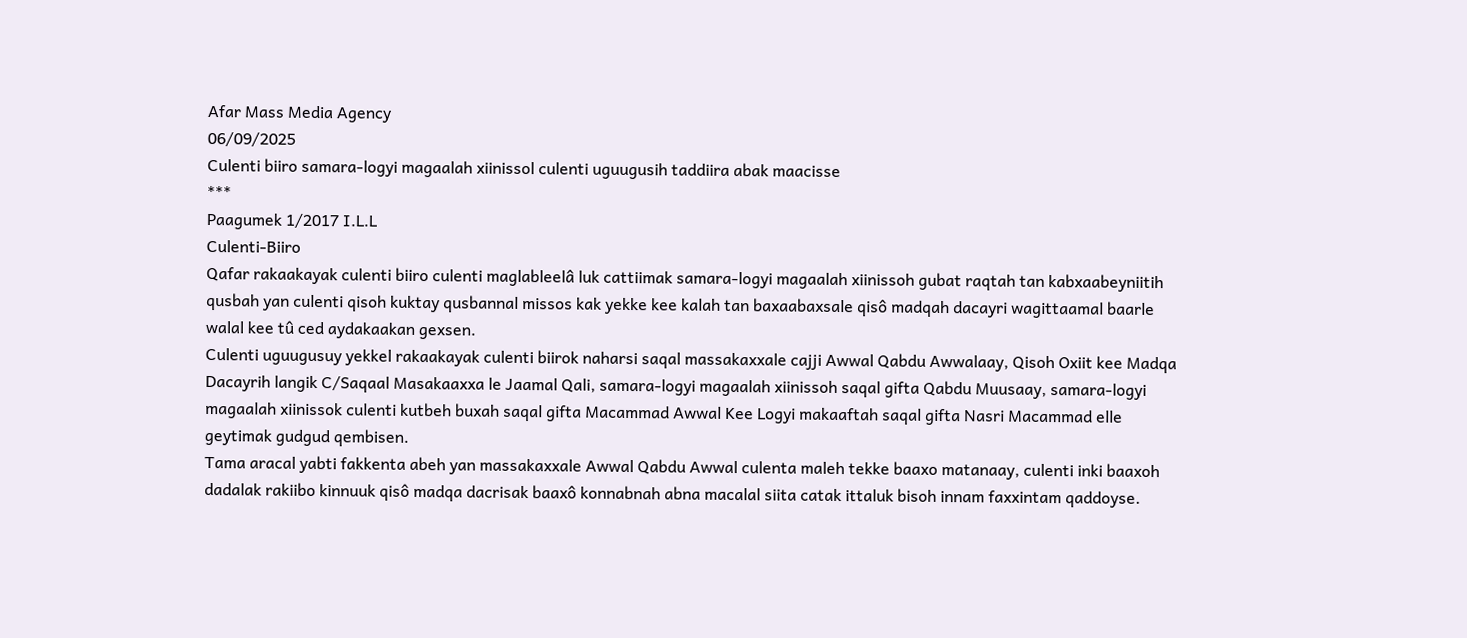Afar Mass Media Agency
06/09/2025
Culenti biiro samara-logyi magaalah xiinissol culenti uguugusih taddiira abak maacisse
***
Paagumek 1/2017 I.L.L
Culenti-Biiro
Qafar rakaakayak culenti biiro culenti maglableelâ luk cattiimak samara-logyi magaalah xiinissoh gubat raqtah tan kabxaabeyniitih qusbah yan culenti qisoh kuktay qusbannal missos kak yekke kee kalah tan baxaabaxsale qisô madqah dacayri wagittaamal baarle walal kee tû ced aydakaakan gexsen.
Culenti uguugusuy yekkel rakaakayak culenti biirok naharsi saqal massakaxxale cajji Awwal Qabdu Awwalaay, Qisoh Oxiit kee Madqa Dacayrih langik C/Saqaal Masakaaxxa le Jaamal Qali, samara-logyi magaalah xiinissoh saqal gifta Qabdu Muusaay, samara-logyi magaalah xiinissok culenti kutbeh buxah saqal gifta Macammad Awwal Kee Logyi makaaftah saqal gifta Nasri Macammad elle geytimak gudgud qembisen.
Tama aracal yabti fakkenta abeh yan massakaxxale Awwal Qabdu Awwal culenta maleh tekke baaxo matanaay, culenti inki baaxoh dadalak rakiibo kinnuuk qisô madqa dacrisak baaxô konnabnah abna macalal siita catak ittaluk bisoh innam faxxintam qaddoyse.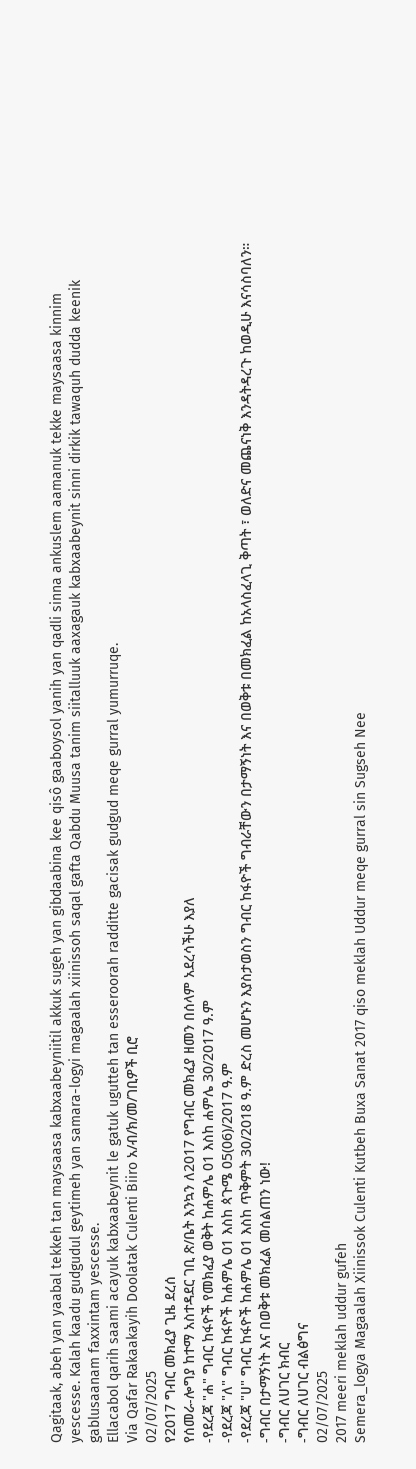Qagitaak, abeh yan yaabal tekkeh tan maysaasa kabxaabeyniitil akkuk sugeh yan gibdaabina kee qisô gaaboysol yanih yan qadli sinna ankuslem aamanuk tekke maysaasa kinnim yescesse. Kalah kaadu gudgudul geytimeh yan samara-logyi magaalah xiinissoh saqal gafta Qabdu Muusa tanim siitalluuk aaxagauk kabxaabeynit sinni dirkik tawaquh dudda keenik gablusaanam faxxintam yescesse.
Ellacabol qarih saami acayuk kabxaabeynit le gatuk ugutteh tan esseroorah radditte gacisak gudgud meqe gurral yumurruqe.
Via Qafar Rakaakayih Doolatak Culenti Biiro አ/ብ/ክ/መ/ገቢዎች ቢሮ
02/07/2025
የ2017 ግብር መክፈያ ጊዜ ደረሰ
የሰመራ-ሎግያ ከተማ አስተዳደር ገቢ ጽ/ቤት እንኳን ለ2017 የግብር መክፈያ ዘመን በሰላም አደረሳችሁ እያለ
-የደረጃ "ሐ" ግብር ከፋዮች የመክፈያ ወቅት ከሐምሌ 01 እስከ ሐምሌ 30/2017 ዓ.ም
-የደረጃ "ለ" ግብር ከፋዮች ከሐምሌ 01 እስከ ጳጉሜ 05(06)/2017 ዓ.ም
-የደረጃ "ሀ" ግብር ከፋዮች ከሐምሌ 01 እስከ ጥቅምት 30/2018 ዓ.ም ድረስ መሆኑን እያስታወስን ግብር ከፋዮች ግብራቸውን በታማኝነት እና በወቅቱ በመክፈል ከአላስፈላጊ ቅጣት ፣ ወለድና መጨናነቅ እንዳትዳረጉ ከወዲሁ እናሳስባለን።
-ግብር በታማኝነት እና በወቅቱ መክፈል መሰልጠን ነው!
-ግብር ለሀገር ክብር
-ግብር ለሀገር ብልፅግና
02/07/2025
2017 meeri meklah uddur gufeh
Semera_logya Magaalah Xiinissok Culenti Kutbeh Buxa Sanat 2017 qiso meklah Uddur meqe gurral sin Sugseh Nee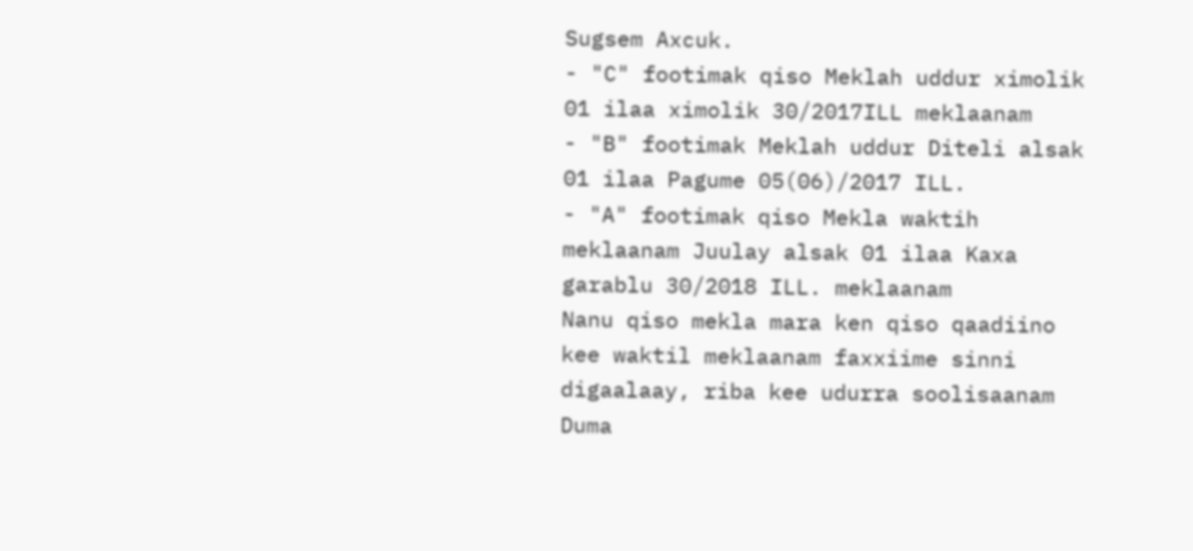Sugsem Axcuk.
- "C" footimak qiso Meklah uddur ximolik 01 ilaa ximolik 30/2017ILL meklaanam
- "B" footimak Meklah uddur Diteli alsak 01 ilaa Pagume 05(06)/2017 ILL.
- "A" footimak qiso Mekla waktih meklaanam Juulay alsak 01 ilaa Kaxa garablu 30/2018 ILL. meklaanam
Nanu qiso mekla mara ken qiso qaadiino kee waktil meklaanam faxxiime sinni digaalaay, riba kee udurra soolisaanam Duma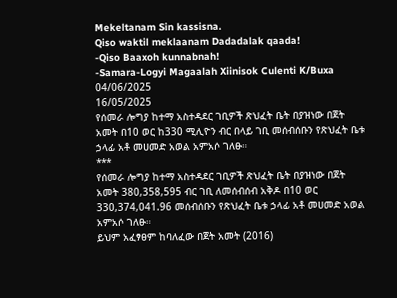Mekeltanam Sin kassisna.
Qiso waktil meklaanam Dadadalak qaada!
-Qiso Baaxoh kunnabnah!
-Samara-Logyi Magaalah Xiinisok Culenti K/Buxa
04/06/2025
16/05/2025
የሰመራ ሎግያ ከተማ አስተዳደር ገቢዎች ጽህፈት ቤት በያዝነው በጀት አመት በ10 ወር ከ330 ሚሊዮን ብር በላይ ገቢ መሰብሰቡን የጽህፈት ቤቱ ኃላፊ አቶ መሀመድ አወል አምአሶ ገለፁ።
***
የሰመራ ሎግያ ከተማ አስተዳደር ገቢዎች ጽህፈት ቤት በያዝነው በጀት አመት 380,358,595 ብር ገቢ ለመሰብሰብ አቅዶ በ10 ወር 330,374,041.96 መሰብሰቡን የጽህፈት ቤቱ ኃላፊ አቶ መሀመድ አወል አምአሶ ገለፁ።
ይህም አፈፃፀም ከባለፈው በጀት አመት (2016)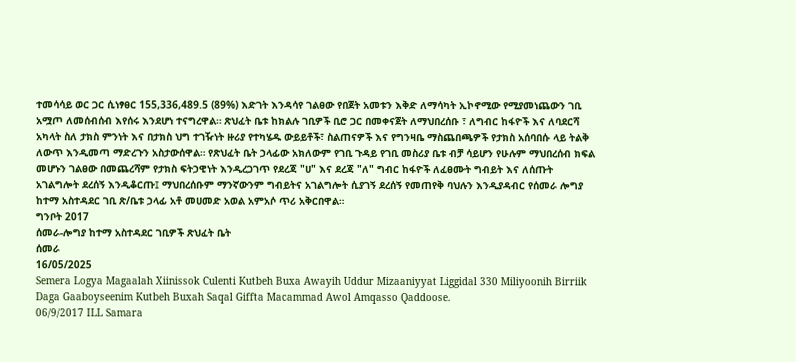ተመሳሳይ ወር ጋር ሲነፃፀር 155,336,489.5 (89%) እድገት እንዳሳየ ገልፀው የበጀት አመቱን እቅድ ለማሳካት ኢኮኖሚው የሚያመነጨውን ገቢ አሟጦ ለመሰብሰብ እየሰሩ እንደሆነ ተናግረዋል። ጽህፈት ቤቱ ከክልሉ ገቢዎች ቢሮ ጋር በመቀናጀት ለማህበረሰቡ ፣ ለግብር ከፋዮች እና ለባደርሻ አካላት ስለ ታክስ ምንነት እና በታክስ ህግ ተገዥነት ዙሪያ የተካሄዱ ውይይቶች፣ ስልጠናዎች እና የግንዛቤ ማስጨበጫዎች የታክስ አሰባበሱ ላይ ትልቅ ለውጥ እንዲመጣ ማድረጉን አስታውሰዋል። የጽህፈት ቤት ኃላፊው አክለውም የገቢ ጉዳይ የገቢ መስሪያ ቤቱ ብቻ ሳይሆን የሁሉም ማህበረሰብ ክፍል መሆኑን ገልፀው በመጨረሻም የታክስ ፍትኃዊነት እንዲረጋገጥ የደረጃ "ሀ" እና ደረጃ "ለ" ግብር ከፋዮች ለፈፀሙት ግብይት እና ለሰጡት አገልግሎት ደረሰኝ እንዲቆርጡ፤ ማህበረሰቡም ማንኛውንም ግብይትና አገልግሎት ሲያገኝ ደረሰኝ የመጠየቅ ባህሉን እንዲያዳብር የሰመራ ሎግያ ከተማ አስተዳደር ገቢ ጽ/ቤቱ ኃላፊ አቶ መሀመድ አወል አምአሶ ጥሪ አቅርበዋል።
ግንቦት 2017
ሰመራ-ሎግያ ከተማ አስተዳደር ገቢዎች ጽህፈት ቤት
ሰመራ
16/05/2025
Semera Logya Magaalah Xiinissok Culenti Kutbeh Buxa Awayih Uddur Mizaaniyyat Liggidal 330 Miliyoonih Birriik Daga Gaaboyseenim Kutbeh Buxah Saqal Giffta Macammad Awol Amqasso Qaddoose.
06/9/2017 ILL Samara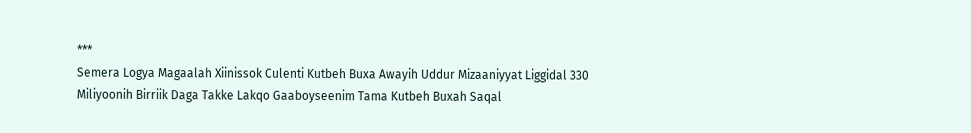***
Semera Logya Magaalah Xiinissok Culenti Kutbeh Buxa Awayih Uddur Mizaaniyyat Liggidal 330 Miliyoonih Birriik Daga Takke Lakqo Gaaboyseenim Tama Kutbeh Buxah Saqal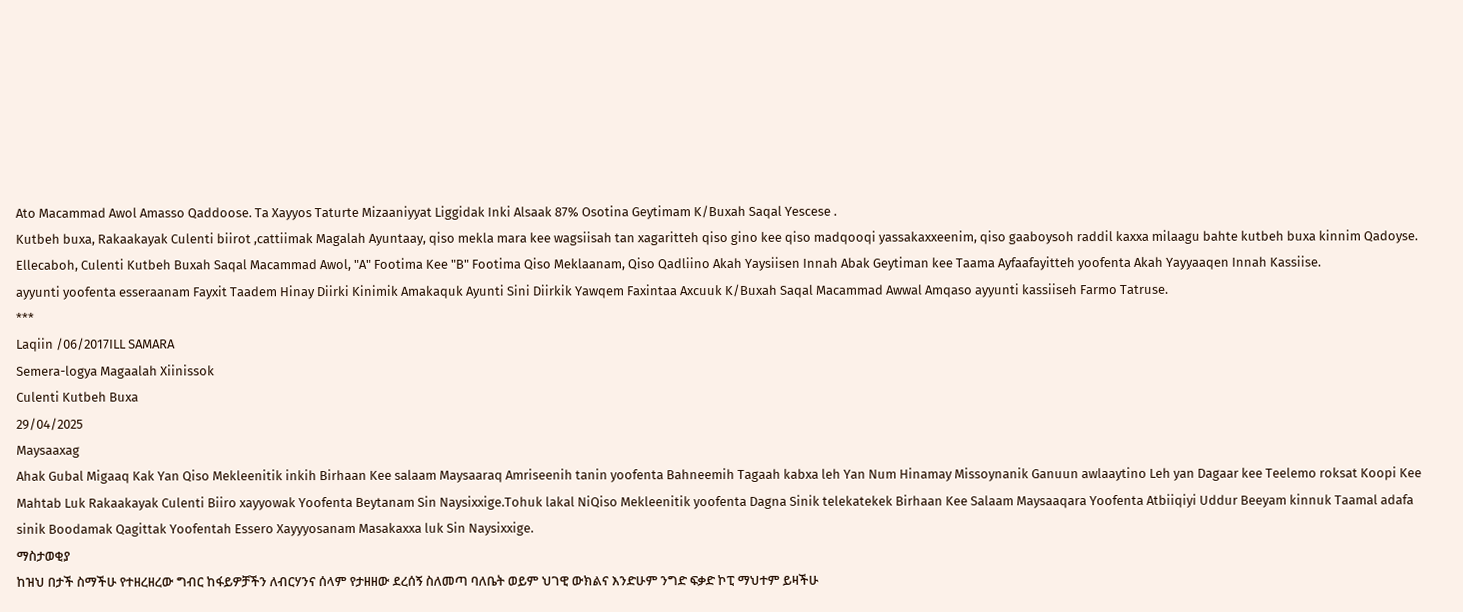Ato Macammad Awol Amasso Qaddoose. Ta Xayyos Taturte Mizaaniyyat Liggidak Inki Alsaak 87% Osotina Geytimam K/Buxah Saqal Yescese .
Kutbeh buxa, Rakaakayak Culenti biirot ,cattiimak Magalah Ayuntaay, qiso mekla mara kee wagsiisah tan xagaritteh qiso gino kee qiso madqooqi yassakaxxeenim, qiso gaaboysoh raddil kaxxa milaagu bahte kutbeh buxa kinnim Qadoyse.
Ellecaboh, Culenti Kutbeh Buxah Saqal Macammad Awol, "A" Footima Kee "B" Footima Qiso Meklaanam, Qiso Qadliino Akah Yaysiisen Innah Abak Geytiman kee Taama Ayfaafayitteh yoofenta Akah Yayyaaqen Innah Kassiise.
ayyunti yoofenta esseraanam Fayxit Taadem Hinay Diirki Kinimik Amakaquk Ayunti Sini Diirkik Yawqem Faxintaa Axcuuk K/Buxah Saqal Macammad Awwal Amqaso ayyunti kassiiseh Farmo Tatruse.
***
Laqiin /06/2017ILL SAMARA
Semera-logya Magaalah Xiinissok
Culenti Kutbeh Buxa
29/04/2025
Maysaaxag
Ahak Gubal Migaaq Kak Yan Qiso Mekleenitik inkih Birhaan Kee salaam Maysaaraq Amriseenih tanin yoofenta Bahneemih Tagaah kabxa leh Yan Num Hinamay Missoynanik Ganuun awlaaytino Leh yan Dagaar kee Teelemo roksat Koopi Kee Mahtab Luk Rakaakayak Culenti Biiro xayyowak Yoofenta Beytanam Sin Naysixxige.Tohuk lakal NiQiso Mekleenitik yoofenta Dagna Sinik telekatekek Birhaan Kee Salaam Maysaaqara Yoofenta Atbiiqiyi Uddur Beeyam kinnuk Taamal adafa sinik Boodamak Qagittak Yoofentah Essero Xayyyosanam Masakaxxa luk Sin Naysixxige.
ማስታወቂያ
ከዝህ በታች ስማችሁ የተዘረዘረው ግብር ከፋይዎቻችን ለብርሃንና ሰላም የታዘዘው ደረሰኝ ስለመጣ ባለቤት ወይም ህገዊ ውክልና እንድሁም ንግድ ፍቃድ ኮፒ ማህተም ይዛችሁ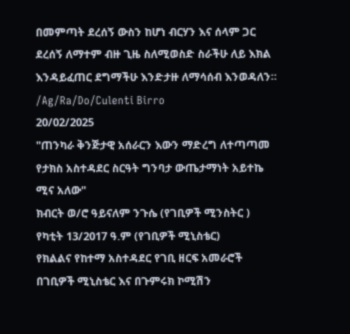በመምጣት ደረሰኝ ውስን ከሆነ ብርሃን እና ሰላም ጋር ደረሰኝ ለማተም ብዙ ጊዜ ስለሚወስድ ስራችሁ ለይ እክል እንዳይፈጠር ደግማችሁ እንድታዙ ለማሳሰብ እንወዳለን።
/Ag/Ra/Do/Culenti Birro
20/02/2025
"ጠንካራ ቅንጅታዊ አሰራርን እውን ማድረግ ለተጣጣመ የታክስ አስተዳደር ስርዓት ግንባታ ውጤታማነት አይተኬ ሚና አለው"
ክብርት ወ/ሮ ዓይናለም ንጉሴ (የገቢዎች ሚንስትር )
የካቲት 13/2017 ዓ.ም (የገቢዎች ሚኒስቴር)
የክልልና የከተማ አስተዳደር የገቢ ዘርፍ አመራሮች በገቢዎች ሚኒስቴር እና በጉምሩክ ኮሚሽን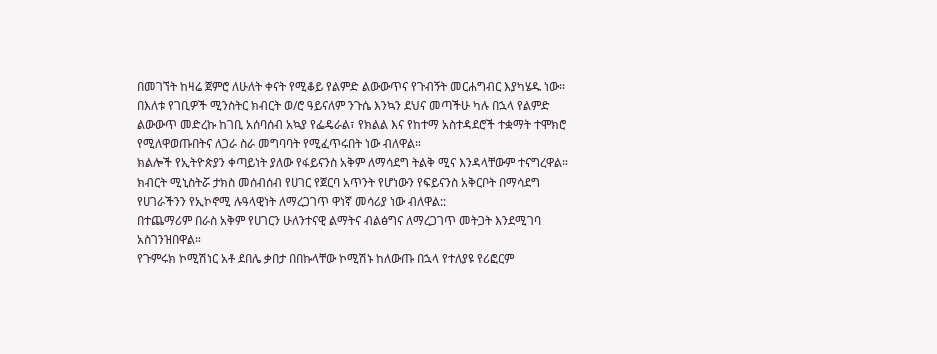በመገኘት ከዛሬ ጀምሮ ለሁለት ቀናት የሚቆይ የልምድ ልውውጥና የጉብኝት መርሐግብር እያካሄዱ ነው፡፡
በእለቱ የገቢዎች ሚንስትር ክብርት ወ/ሮ ዓይናለም ንጉሴ እንኳን ደህና መጣችሁ ካሉ በኋላ የልምድ ልውውጥ መድረኩ ከገቢ አሰባሰብ አኳያ የፌዴራል፣ የክልል እና የከተማ አስተዳደሮች ተቋማት ተሞክሮ የሚለዋወጡበትና ለጋራ ስራ መግባባት የሚፈጥሩበት ነው ብለዋል።
ክልሎች የኢትዮጵያን ቀጣይነት ያለው የፋይናንስ አቅም ለማሳደግ ትልቅ ሚና እንዳላቸውም ተናግረዋል።
ክብርት ሚኒስትሯ ታክስ መሰብሰብ የሀገር የጀርባ አጥንት የሆነውን የፍይናንስ አቅርቦት በማሳደግ የሀገራችንን የኢኮኖሚ ሉዓላዊነት ለማረጋገጥ ዋነኛ መሳሪያ ነው ብለዋል::
በተጨማሪም በራስ አቅም የሀገርን ሁለንተናዊ ልማትና ብልፅግና ለማረጋገጥ መትጋት እንደሚገባ አስገንዝበዋል።
የጉምሩክ ኮሚሽነር አቶ ደበሌ ቃበታ በበኩላቸው ኮሚሽኑ ከለውጡ በኋላ የተለያዩ የሪፎርም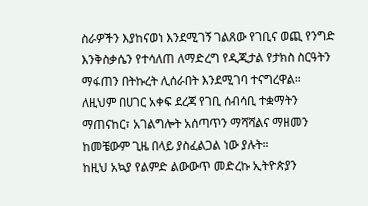ስራዎችን እያከናወነ እንደሚገኝ ገልጸው የገቢና ወጪ የንግድ እንቅስቃሴን የተሳለጠ ለማድረግ የዲጂታል የታክስ ስርዓትን ማፋጠን በትኩረት ሊሰራበት እንደሚገባ ተናግረዋል።
ለዚህም በሀገር አቀፍ ደረጃ የገቢ ሰብሳቢ ተቋማትን ማጠናከር፣ አገልግሎት አሰጣጥን ማሻሻልና ማዘመን ከመቼውም ጊዜ በላይ ያስፈልጋል ነው ያሉት።
ከዚህ አኳያ የልምድ ልውውጥ መድረኩ ኢትዮጵያን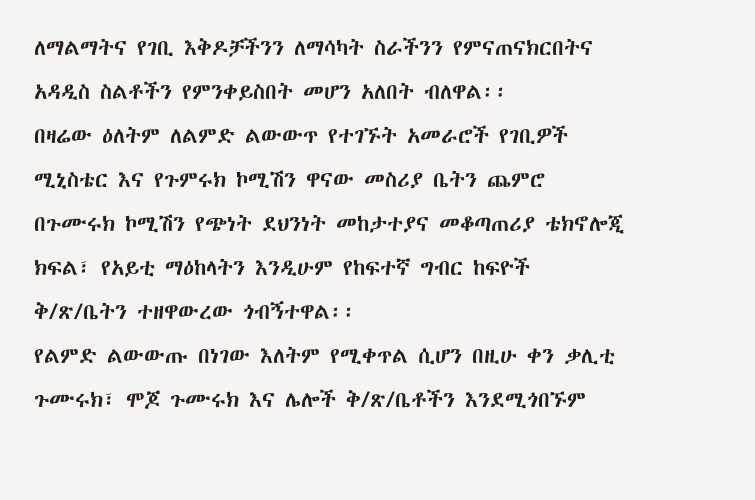ለማልማትና የገቢ እቅዶቻችንን ለማሳካት ስራችንን የምናጠናክርበትና አዳዲስ ስልቶችን የምንቀይስበት መሆን አለበት ብለዋል፡፡
በዛሬው ዕለትም ለልምድ ልውውጥ የተገኙት አመራሮች የገቢዎች ሚኒስቴር እና የጉምሩክ ኮሚሽን ዋናው መስሪያ ቤትን ጨምሮ በጉሙሩክ ኮሚሽን የጭነት ደህንነት መከታተያና መቆጣጠሪያ ቴክኖሎጂ ክፍል፣ የአይቲ ማዕከላትን እንዲሁም የከፍተኛ ግብር ከፍዮች ቅ/ጽ/ቤትን ተዘዋውረው ጎብኝተዋል፡፡
የልምድ ልውውጡ በነገው እለትም የሚቀጥል ሲሆን በዚሁ ቀን ቃሊቲ ጉሙሩክ፣ ሞጆ ጉሙሩክ እና ሌሎች ቅ/ጽ/ቤቶችን እንደሚጎበኙም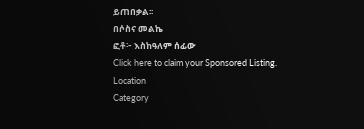ይጠበቃል፡፡
በሶስና መልኬ
ፎቶ፦ እስከዓለም ሰፊው
Click here to claim your Sponsored Listing.
Location
Category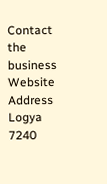Contact the business
Website
Address
Logya
7240